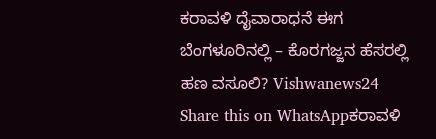ಕರಾವಳಿ ದೈವಾರಾಧನೆ ಈಗ ಬೆಂಗಳೂರಿನಲ್ಲಿ – ಕೊರಗಜ್ಜನ ಹೆಸರಲ್ಲಿ ಹಣ ವಸೂಲಿ? Vishwanews24
Share this on WhatsAppಕರಾವಳಿ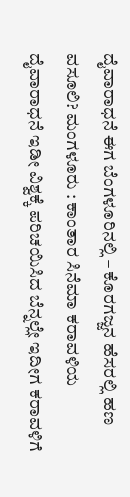ದೈವಾರಾಧನೆ ಈಗ ಬೆಂಗಳೂರಿನಲ್ಲಿ – ಕೊರಗಜ್ಜನ ಹೆಸರಲ್ಲಿ ಹಣ ವಸೂಲಿ? ಮಂಗಳೂರು : ಕಾಂತಾರ ಸಿನೆಮಾ ಕರಾವಳಿಯ ದೈವಾರಾಧನೆ ಇಡೀ ವಿಶ್ವಕ್ಕೆ ಪರಿಚಯಿಸಿದ ಬೆನ್ನಲ್ಲೇ ಇದೀಗ ಕರಾವಳಿಗೆ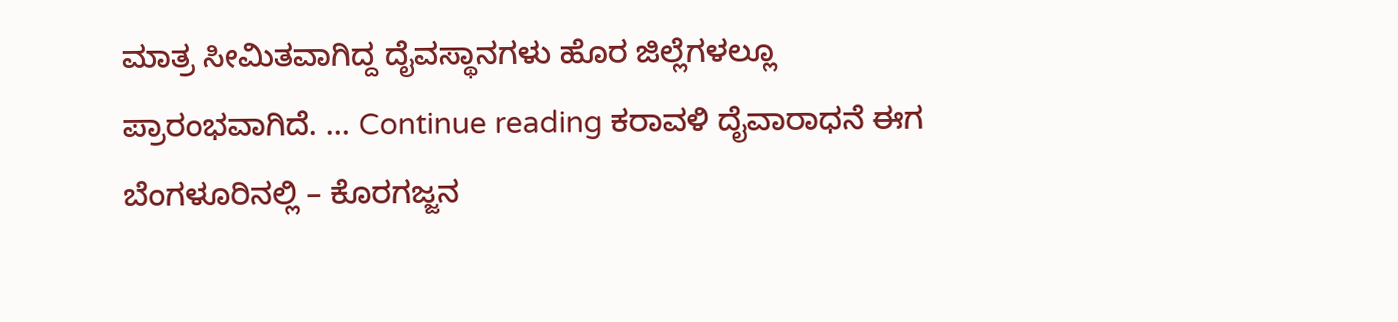ಮಾತ್ರ ಸೀಮಿತವಾಗಿದ್ದ ದೈವಸ್ಥಾನಗಳು ಹೊರ ಜಿಲ್ಲೆಗಳಲ್ಲೂ ಪ್ರಾರಂಭವಾಗಿದೆ. … Continue reading ಕರಾವಳಿ ದೈವಾರಾಧನೆ ಈಗ ಬೆಂಗಳೂರಿನಲ್ಲಿ – ಕೊರಗಜ್ಜನ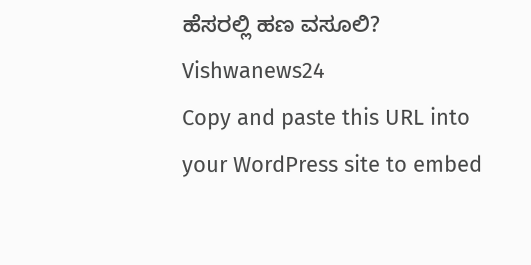ಹೆಸರಲ್ಲಿ ಹಣ ವಸೂಲಿ? Vishwanews24
Copy and paste this URL into your WordPress site to embed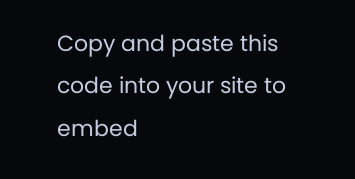Copy and paste this code into your site to embed